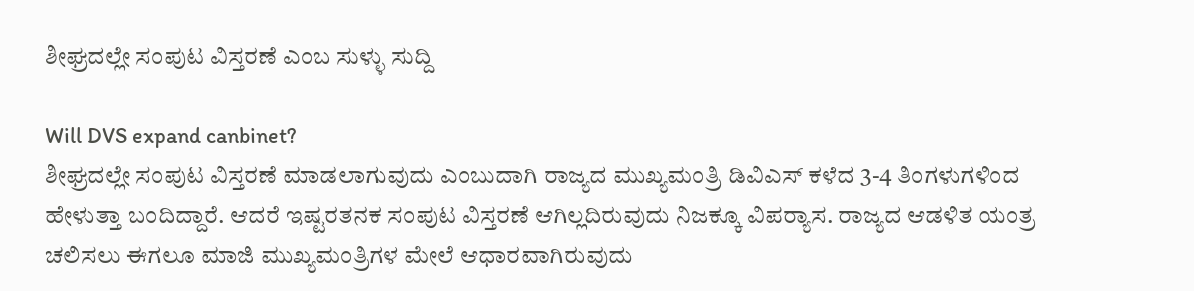ಶೀಘ್ರದಲ್ಲೇ ಸಂಪುಟ ವಿಸ್ತರಣೆ ಎಂಬ ಸುಳ್ಳು ಸುದ್ದಿ

Will DVS expand canbinet?
ಶೀಘ್ರದಲ್ಲೇ ಸಂಪುಟ ವಿಸ್ತರಣೆ ಮಾಡಲಾಗುವುದು ಎಂಬುದಾಗಿ ರಾಜ್ಯದ ಮುಖ್ಯಮಂತ್ರಿ ಡಿವಿಎಸ್ ಕಳೆದ 3-4 ತಿಂಗಳುಗಳಿಂದ ಹೇಳುತ್ತಾ ಬಂದಿದ್ದಾರೆ. ಆದರೆ ಇಷ್ಟರತನಕ ಸಂಪುಟ ವಿಸ್ತರಣೆ ಆಗಿಲ್ಲದಿರುವುದು ನಿಜಕ್ಕೂ ವಿಪರ್‍ಯಾಸ. ರಾಜ್ಯದ ಆಡಳಿತ ಯಂತ್ರ ಚಲಿಸಲು ಈಗಲೂ ಮಾಜಿ ಮುಖ್ಯಮಂತ್ರಿಗಳ ಮೇಲೆ ಆಧಾರವಾಗಿರುವುದು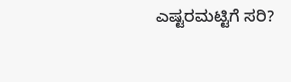ಎಷ್ಟರಮಟ್ಟಿಗೆ ಸರಿ?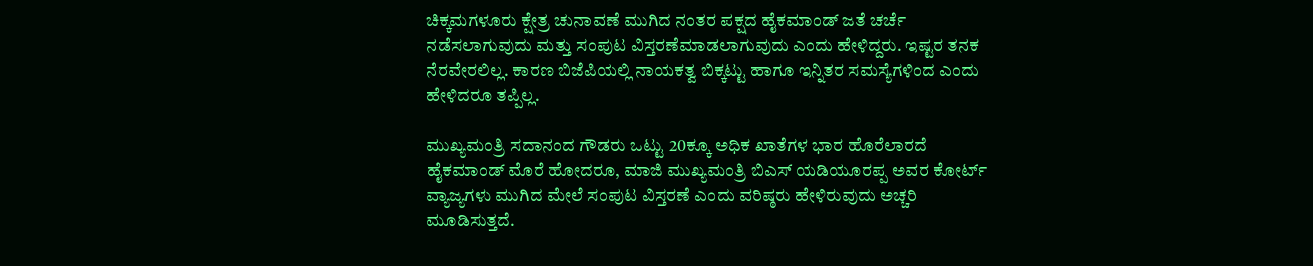ಚಿಕ್ಕಮಗಳೂರು ಕ್ಷೇತ್ರ ಚುನಾವಣೆ ಮುಗಿದ ನಂತರ ಪಕ್ಷದ ಹೈಕಮಾಂಡ್ ಜತೆ ಚರ್ಚೆ ನಡೆಸಲಾಗುವುದು ಮತ್ತು ಸಂಪುಟ ವಿಸ್ತರಣೆಮಾಡಲಾಗುವುದು ಎಂದು ಹೇಳಿದ್ದರು. ಇಷ್ಟರ ತನಕ ನೆರವೇರಲಿಲ್ಲ. ಕಾರಣ ಬಿಜೆಪಿಯಲ್ಲಿ ನಾಯಕತ್ವ ಬಿಕ್ಕಟ್ಟು ಹಾಗೂ ಇನ್ನಿತರ ಸಮಸ್ಯೆಗಳಿಂದ ಎಂದು ಹೇಳಿದರೂ ತಪ್ಪಿಲ್ಲ.

ಮುಖ್ಯಮಂತ್ರಿ ಸದಾನಂದ ಗೌಡರು ಒಟ್ಟು 20ಕ್ಕೂ ಅಧಿಕ ಖಾತೆಗಳ ಭಾರ ಹೊರೆಲಾರದೆ ಹೈಕಮಾಂಡ್ ಮೊರೆ ಹೋದರೂ, ಮಾಜಿ ಮುಖ್ಯಮಂತ್ರಿ ಬಿಎಸ್ ಯಡಿಯೂರಪ್ಪ ಅವರ ಕೋರ್ಟ್ ವ್ಯಾಜ್ಯಗಳು ಮುಗಿದ ಮೇಲೆ ಸಂಪುಟ ವಿಸ್ತರಣೆ ಎಂದು ವರಿಷ್ಠರು ಹೇಳಿರುವುದು ಅಚ್ಚರಿ ಮೂಡಿಸುತ್ತದೆ.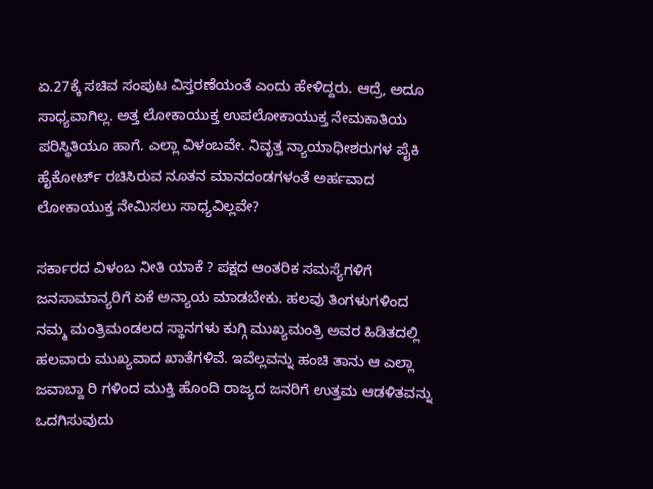ಏ.27ಕ್ಕೆ ಸಚಿವ ಸಂಪುಟ ವಿಸ್ತರಣೆಯಂತೆ ಎಂದು ಹೇಳಿದ್ದರು. ಆದ್ರೆ, ಅದೂ ಸಾಧ್ಯವಾಗಿಲ್ಲ. ಅತ್ತ ಲೋಕಾಯುಕ್ತ ಉಪಲೋಕಾಯುಕ್ತ ನೇಮಕಾತಿಯ ಪರಿಸ್ಥಿತಿಯೂ ಹಾಗೆ. ಎಲ್ಲಾ ವಿಳಂಬವೇ. ನಿವೃತ್ತ ನ್ಯಾಯಾಧೀಶರುಗಳ ಪೈಕಿ ಹೈಕೋರ್ಟ್ ರಚಿಸಿರುವ ನೂತನ ಮಾನದಂಡಗಳಂತೆ ಅರ್ಹವಾದ ಲೋಕಾಯುಕ್ತ ನೇಮಿಸಲು ಸಾಧ್ಯವಿಲ್ಲವೇ?

ಸರ್ಕಾರದ ವಿಳಂಬ ನೀತಿ ಯಾಕೆ ? ಪಕ್ಷದ ಆಂತರಿಕ ಸಮಸ್ಯೆಗಳಿಗೆ ಜನಸಾಮಾನ್ಯರಿಗೆ ಏಕೆ ಅನ್ಯಾಯ ಮಾಡಬೇಕು. ಹಲವು ತಿಂಗಳುಗಳಿಂದ ನಮ್ಮ ಮಂತ್ರಿಮಂಡಲದ ಸ್ಥಾನಗಳು ಕುಗ್ಗಿ ಮುಖ್ಯಮಂತ್ರಿ ಅವರ ಹಿಡಿತದಲ್ಲಿ ಹಲವಾರು ಮುಖ್ಯವಾದ ಖಾತೆಗಳಿವೆ. ಇವೆಲ್ಲವನ್ನು ಹಂಚಿ ತಾನು ಆ ಎಲ್ಲಾ ಜವಾಬ್ದಾ ರಿ ಗಳಿಂದ ಮುಕ್ತಿ ಹೊಂದಿ ರಾಜ್ಯದ ಜನರಿಗೆ ಉತ್ತಮ ಆಡಳಿತವನ್ನು ಒದಗಿಸುವುದು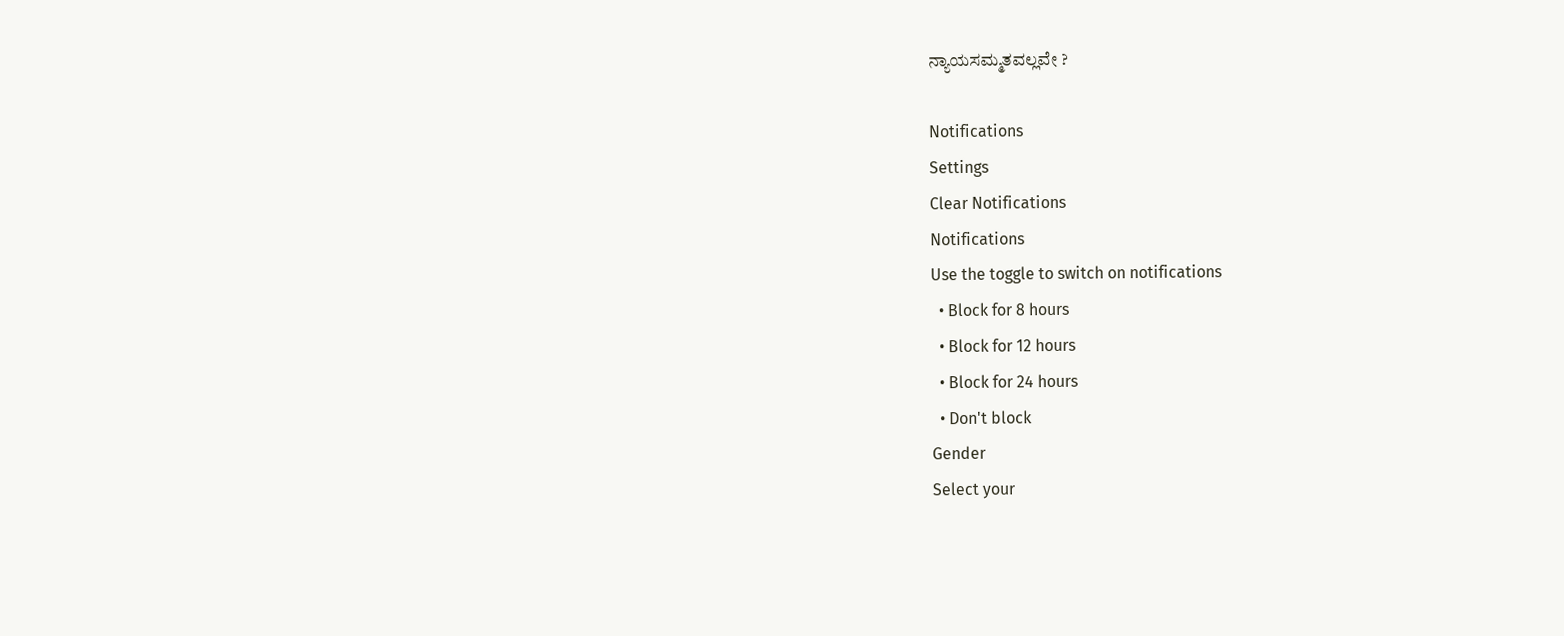ನ್ಯಾಯಸಮ್ಮತವಲ್ಲವೇ ?

Notifications
Settings
Clear Notifications
Notifications
Use the toggle to switch on notifications
  • Block for 8 hours
  • Block for 12 hours
  • Block for 24 hours
  • Don't block
Gender
Select your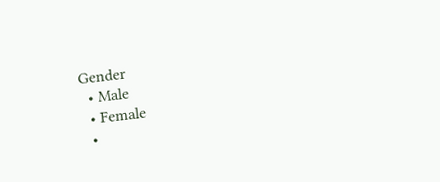Gender
  • Male
  • Female
  •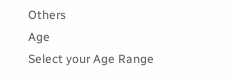Others
Age
Select your Age Range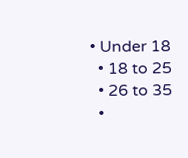• Under 18
  • 18 to 25
  • 26 to 35
  •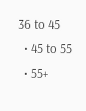36 to 45
  • 45 to 55
  • 55+